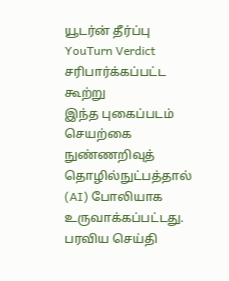யூடர்ன் தீர்ப்பு
YouTurn Verdict
சரிபார்க்கப்பட்ட கூற்று
இந்த புகைப்படம் செயற்கை நுண்ணறிவுத் தொழில்நுட்பத்தால் (AI) போலியாக உருவாக்கப்பட்டது.
பரவிய செய்தி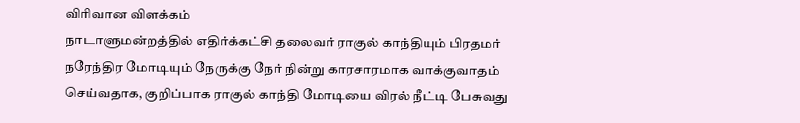விரிவான விளக்கம்
நாடாளுமன்றத்தில் எதிர்க்கட்சி தலைவர் ராகுல் காந்தியும் பிரதமர் நரேந்திர மோடியும் நேருக்கு நேர் நின்று காரசாரமாக வாக்குவாதம் செய்வதாக, குறிப்பாக ராகுல் காந்தி மோடியை விரல் நீட்டி பேசுவது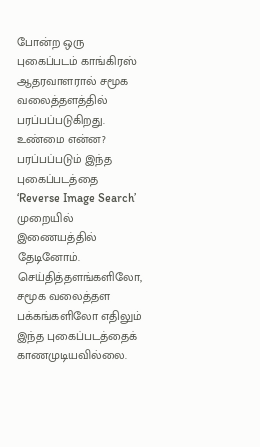போன்ற ஒரு புகைப்படம் காங்கிரஸ் ஆதரவாளரால் சமூக வலைத்தளத்தில் பரப்பப்படுகிறது.
உண்மை என்ன?
பரப்பப்படும் இந்த புகைப்படத்தை ‘Reverse Image Search’ முறையில் இணையத்தில் தேடினோம். செய்தித்தளங்களிலோ, சமூக வலைத்தள பக்கங்களிலோ எதிலும் இந்த புகைப்படத்தைக் காணமுடியவில்லை.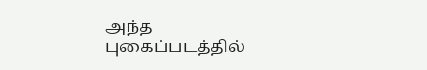அந்த புகைப்படத்தில்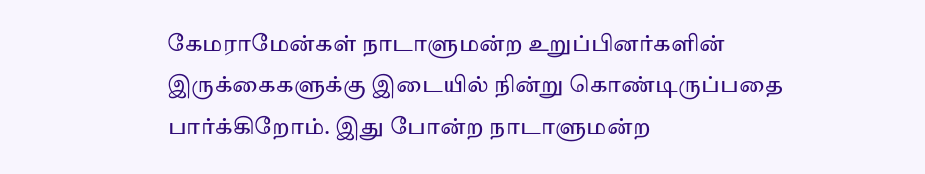கேமராமேன்கள் நாடாளுமன்ற உறுப்பினர்களின் இருக்கைகளுக்கு இடையில் நின்று கொண்டிருப்பதை பார்க்கிறோம். இது போன்ற நாடாளுமன்ற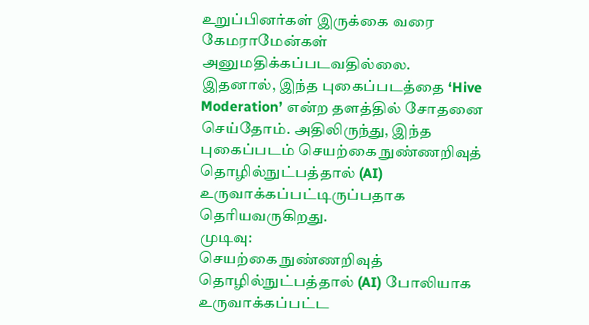உறுப்பினர்கள் இருக்கை வரை கேமராமேன்கள் அனுமதிக்கப்படவதில்லை.
இதனால், இந்த புகைப்படத்தை ‘Hive Moderation’ என்ற தளத்தில் சோதனை செய்தோம். அதிலிருந்து, இந்த புகைப்படம் செயற்கை நுண்ணறிவுத் தொழில்நுட்பத்தால் (AI) உருவாக்கப்பட்டிருப்பதாக தெரியவருகிறது.
முடிவு:
செயற்கை நுண்ணறிவுத் தொழில்நுட்பத்தால் (AI) போலியாக உருவாக்கப்பட்ட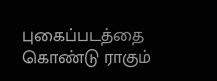புகைப்படத்தை கொண்டு ராகும்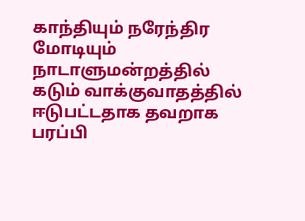காந்தியும் நரேந்திர மோடியும் நாடாளுமன்றத்தில் கடும் வாக்குவாதத்தில் ஈடுபட்டதாக தவறாக பரப்பி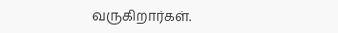வருகிறார்கள்.